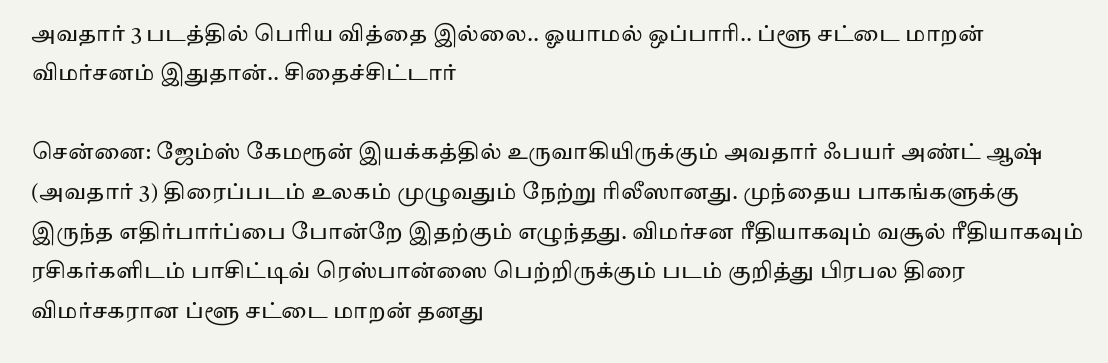அவதார் 3 படத்தில் பெரிய வித்தை இல்லை.. ஓயாமல் ஒப்பாரி.. ப்ளூ சட்டை மாறன் விமர்சனம் இதுதான்.. சிதைச்சிட்டார்

சென்னை: ஜேம்ஸ் கேமரூன் இயக்கத்தில் உருவாகியிருக்கும் அவதார் ஃபயர் அண்ட் ஆஷ் (அவதார் 3) திரைப்படம் உலகம் முழுவதும் நேற்று ரிலீஸானது. முந்தைய பாகங்களுக்கு இருந்த எதிர்பார்ப்பை போன்றே இதற்கும் எழுந்தது. விமர்சன ரீதியாகவும் வசூல் ரீதியாகவும் ரசிகர்களிடம் பாசிட்டிவ் ரெஸ்பான்ஸை பெற்றிருக்கும் படம் குறித்து பிரபல திரை விமர்சகரான ப்ளூ சட்டை மாறன் தனது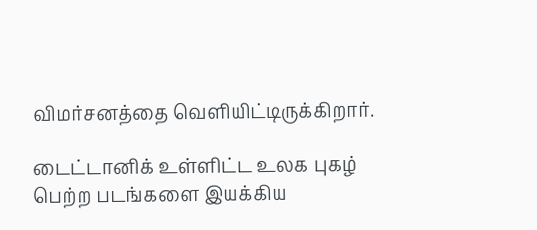விமர்சனத்தை வெளியிட்டிருக்கிறார்.

டைட்டானிக் உள்ளிட்ட உலக புகழ் பெற்ற படங்களை இயக்கிய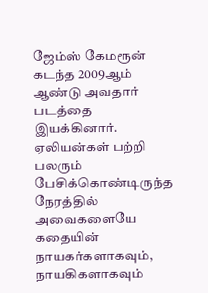ஜேம்ஸ் கேமரூன் கடந்த 2009ஆம் ஆண்டு அவதார் படத்தை இயக்கினார். ஏலியன்கள் பற்றி பலரும் பேசிக்கொண்டிருந்த நேரத்தில் அவைகளையே கதையின் நாயகர்களாகவும், நாயகிகளாகவும்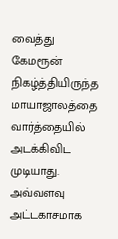வைத்து கேமரூன் நிகழ்த்தியிருந்த மாயாஜாலத்தை வார்த்தையில் அடக்கிவிட முடியாது. அவ்வளவு அட்டகாசமாக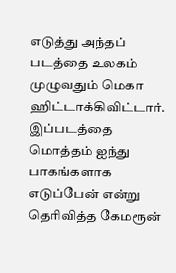எடுத்து அந்தப் படத்தை உலகம் முழுவதும் மெகா ஹிட்டாக்கிவிட்டார். இப்படத்தை மொத்தம் ஐந்து பாகங்களாக எடுப்பேன் என்று தெரிவித்த கேமரூன்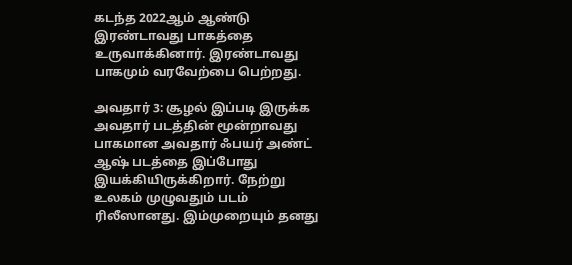கடந்த 2022ஆம் ஆண்டு இரண்டாவது பாகத்தை உருவாக்கினார். இரண்டாவது பாகமும் வரவேற்பை பெற்றது.

அவதார் 3: சூழல் இப்படி இருக்க அவதார் படத்தின் மூன்றாவது பாகமான அவதார் ஃபயர் அண்ட் ஆஷ் படத்தை இப்போது இயக்கியிருக்கிறார். நேற்று உலகம் முழுவதும் படம் ரிலீஸானது. இம்முறையும் தனது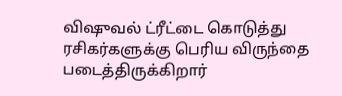விஷுவல் ட்ரீட்டை கொடுத்து ரசிகர்களுக்கு பெரிய விருந்தை படைத்திருக்கிறார்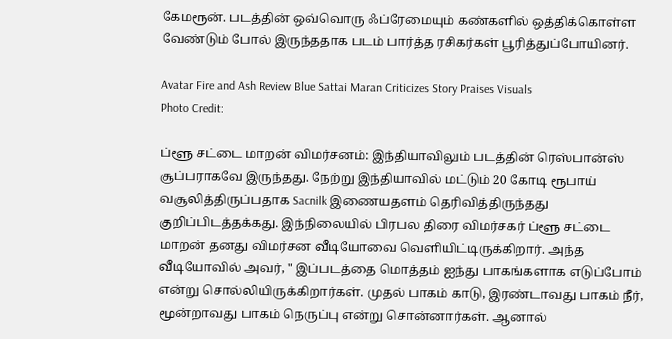கேமரூன். படத்தின் ஒவ்வொரு ஃப்ரேமையும் கண்களில் ஒத்திக்கொள்ள வேண்டும் போல் இருந்ததாக படம் பார்த்த ரசிகர்கள் பூரித்துப்போயினர்.

Avatar Fire and Ash Review Blue Sattai Maran Criticizes Story Praises Visuals
Photo Credit:

ப்ளூ சட்டை மாறன் விமர்சனம்: இந்தியாவிலும் படத்தின் ரெஸ்பான்ஸ் சூப்பராகவே இருந்தது. நேற்று இந்தியாவில் மட்டும் 20 கோடி ரூபாய் வசூலித்திருப்பதாக Sacnilk இணையதளம் தெரிவித்திருந்தது குறிப்பிடத்தக்கது. இந்நிலையில் பிரபல திரை விமர்சகர் ப்ளூ சட்டை மாறன் தனது விமர்சன வீடியோவை வெளியிட்டிருக்கிறார். அந்த வீடியோவில் அவர், " இப்படத்தை மொத்தம் ஐந்து பாகங்களாக எடுப்போம் என்று சொல்லியிருக்கிறார்கள். முதல் பாகம் காடு, இரண்டாவது பாகம் நீர், மூன்றாவது பாகம் நெருப்பு என்று சொன்னார்கள். ஆனால்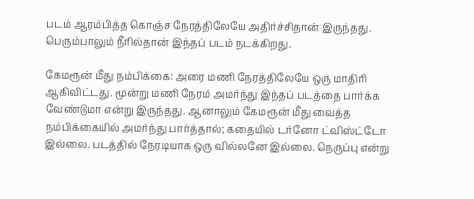படம் ஆரம்பித்த கொஞ்ச நேரத்திலேயே அதிர்ச்சிதான் இருந்தது. பெரும்பாலும் நீரில்தான் இந்தப் படம் நடக்கிறது.

கேமரூன் மீது நம்பிக்கை: அரை மணி நேரத்திலேயே ஒரு மாதிரி ஆகிவிட்டது. மூன்று மணி நேரம் அமர்ந்து இந்தப் படத்தை பார்க்க வேண்டுமா என்று இருந்தது. ஆனாலும் கேமரூன் மீது வைத்த நம்பிக்கையில் அமர்ந்து பார்த்தால்; கதையில் டர்னோ ட்விஸ்ட்டோ இல்லை. படத்தில் நேரடியாக ஒரு வில்லனே இல்லை. நெருப்பு என்று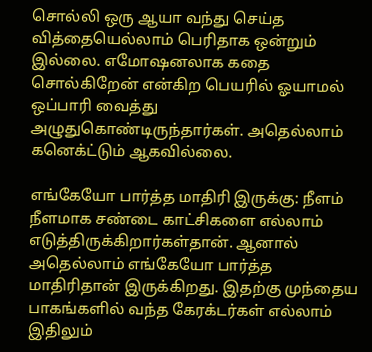சொல்லி ஒரு ஆயா வந்து செய்த வித்தையெல்லாம் பெரிதாக ஒன்றும் இல்லை. எமோஷனலாக கதை சொல்கிறேன் என்கிற பெயரில் ஓயாமல் ஒப்பாரி வைத்து அழுதுகொண்டிருந்தார்கள். அதெல்லாம் கனெக்ட்டும் ஆகவில்லை.

எங்கேயோ பார்த்த மாதிரி இருக்கு: நீளம் நீளமாக சண்டை காட்சிகளை எல்லாம் எடுத்திருக்கிறார்கள்தான். ஆனால் அதெல்லாம் எங்கேயோ பார்த்த மாதிரிதான் இருக்கிறது. இதற்கு முந்தைய பாகங்களில் வந்த கேரக்டர்கள் எல்லாம் இதிலும்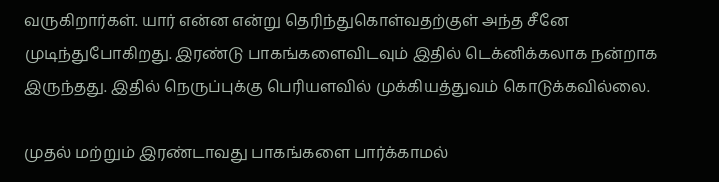வருகிறார்கள். யார் என்ன என்று தெரிந்துகொள்வதற்குள் அந்த சீனே முடிந்துபோகிறது. இரண்டு பாகங்களைவிடவும் இதில் டெக்னிக்கலாக நன்றாக இருந்தது. இதில் நெருப்புக்கு பெரியளவில் முக்கியத்துவம் கொடுக்கவில்லை.

முதல் மற்றும் இரண்டாவது பாகங்களை பார்க்காமல்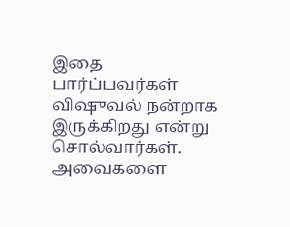இதை பார்ப்பவர்கள் விஷுவல் நன்றாக இருக்கிறது என்று சொல்வார்கள். அவைகளை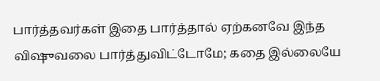பார்த்தவர்கள் இதை பார்த்தால் ஏற்கனவே இந்த விஷுவலை பார்த்துவிட்டோமே; கதை இல்லையே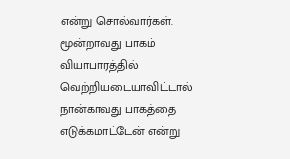என்று சொல்வார்கள். மூன்றாவது பாகம் வியாபாரத்தில் வெற்றியடையாவிட்டால் நான்காவது பாகத்தை எடுக்கமாட்டேன் என்று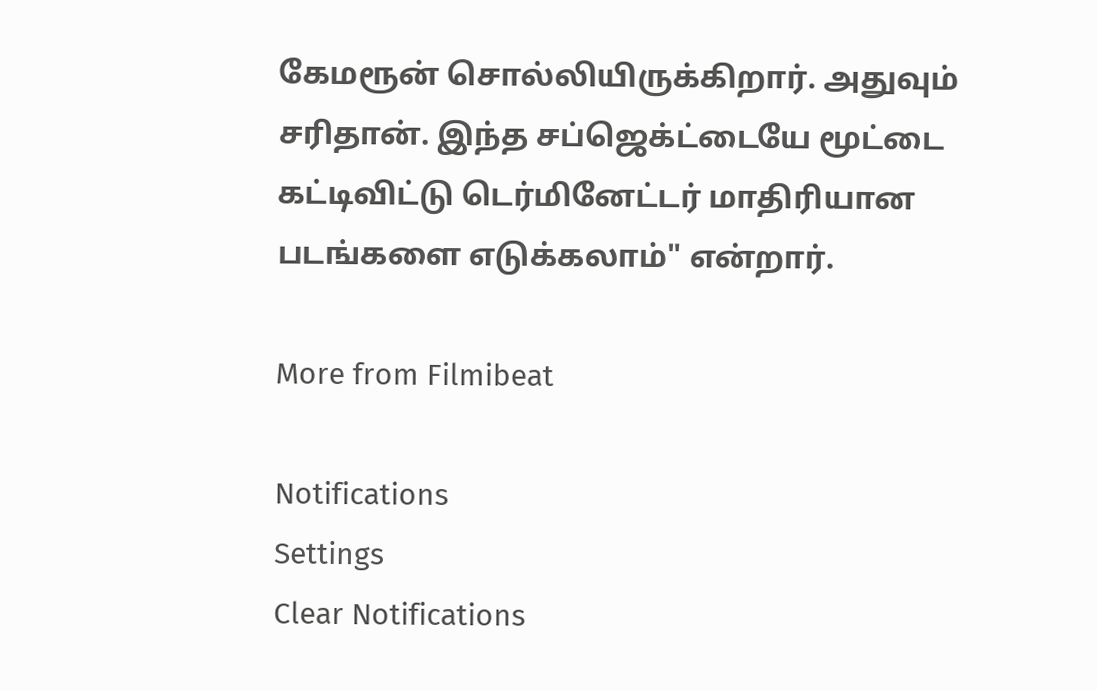கேமரூன் சொல்லியிருக்கிறார். அதுவும் சரிதான். இந்த சப்ஜெக்ட்டையே மூட்டை கட்டிவிட்டு டெர்மினேட்டர் மாதிரியான படங்களை எடுக்கலாம்" என்றார்.

More from Filmibeat

Notifications
Settings
Clear Notifications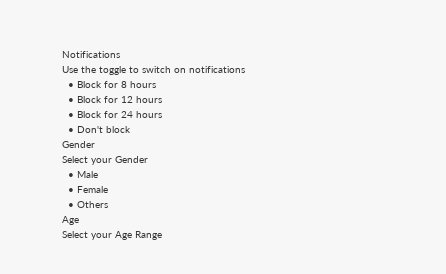Notifications
Use the toggle to switch on notifications
  • Block for 8 hours
  • Block for 12 hours
  • Block for 24 hours
  • Don't block
Gender
Select your Gender
  • Male
  • Female
  • Others
Age
Select your Age Range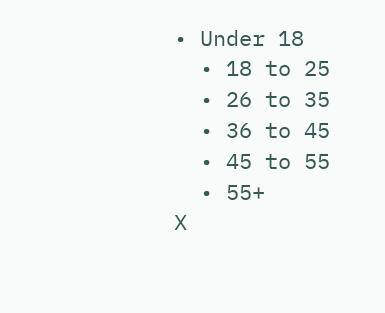• Under 18
  • 18 to 25
  • 26 to 35
  • 36 to 45
  • 45 to 55
  • 55+
X